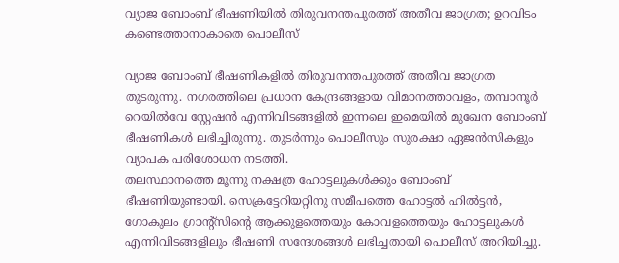വ്യാജ ബോംബ് ഭീഷണിയിൽ തിരുവനന്തപുരത്ത് അതീവ ജാഗ്രത; ഉറവിടം കണ്ടെത്താനാകാതെ പൊലീസ്

വ്യാജ ബോംബ് ഭീഷണികളിൽ തിരുവനന്തപുരത്ത് അതീവ ജാഗ്രത തുടരുന്നു. നഗരത്തിലെ പ്രധാന കേന്ദ്രങ്ങളായ വിമാനത്താവളം, തമ്പാനൂർ റെയിൽവേ സ്റ്റേഷൻ എന്നിവിടങ്ങളിൽ ഇന്നലെ ഇമെയിൽ മുഖേന ബോംബ് ഭീഷണികൾ ലഭിച്ചിരുന്നു. തുടർന്നും പൊലീസും സുരക്ഷാ ഏജൻസികളും വ്യാപക പരിശോധന നടത്തി.
തലസ്ഥാനത്തെ മൂന്നു നക്ഷത്ര ഹോട്ടലുകൾക്കും ബോംബ് ഭീഷണിയുണ്ടായി. സെക്രട്ടേറിയറ്റിനു സമീപത്തെ ഹോട്ടൽ ഹിൽട്ടൻ, ഗോകുലം ഗ്രാന്റ്‌സിന്റെ ആക്കുളത്തെയും കോവളത്തെയും ഹോട്ടലുകൾ എന്നിവിടങ്ങളിലും ഭീഷണി സന്ദേശങ്ങൾ ലഭിച്ചതായി പൊലീസ് അറിയിച്ചു.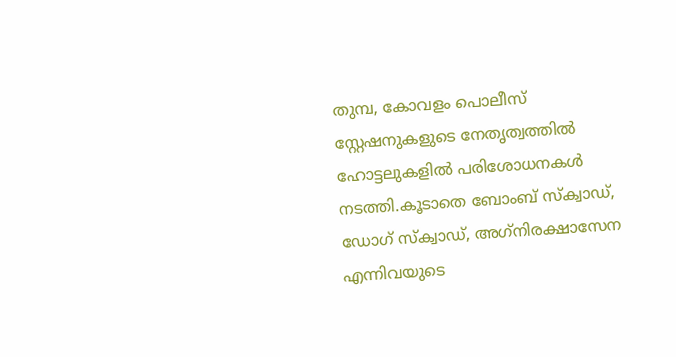തുമ്പ, കോവളം പൊലീസ് സ്റ്റേഷനുകളുടെ നേതൃത്വത്തിൽ ഹോട്ടലുകളിൽ പരിശോധനകൾ നടത്തി.കൂടാതെ ബോംബ് സ്‌ക്വാഡ്, ഡോഗ് സ്‌ക്വാഡ്, അഗ്‌നിരക്ഷാസേന എന്നിവയുടെ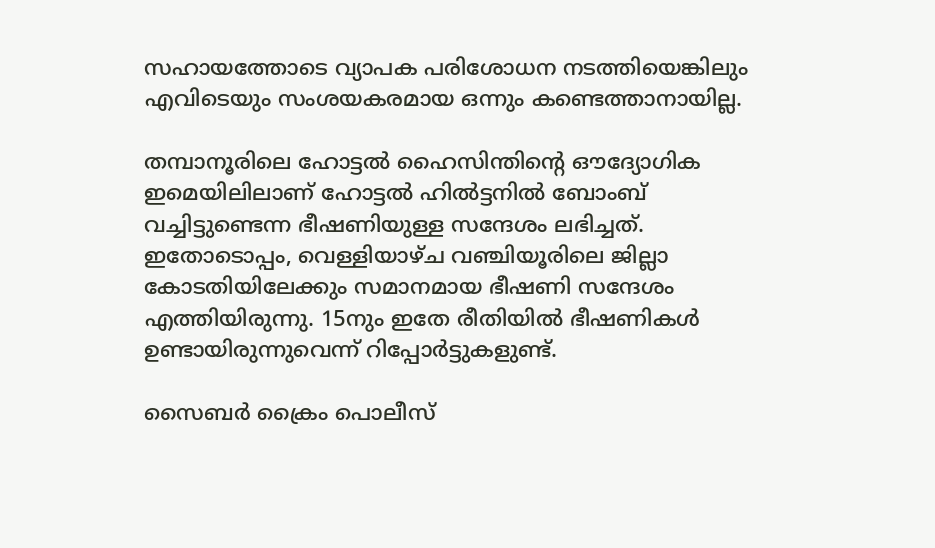സഹായത്തോടെ വ്യാപക പരിശോധന നടത്തിയെങ്കിലും എവിടെയും സംശയകരമായ ഒന്നും കണ്ടെത്താനായില്ല.

തമ്പാനൂരിലെ ഹോട്ടൽ ഹൈസിന്തിന്റെ ഔദ്യോഗിക ഇമെയിലിലാണ് ഹോട്ടൽ ഹിൽട്ടനിൽ ബോംബ് വച്ചിട്ടുണ്ടെന്ന ഭീഷണിയുള്ള സന്ദേശം ലഭിച്ചത്. ഇതോടൊപ്പം, വെള്ളിയാഴ്ച വഞ്ചിയൂരിലെ ജില്ലാ കോടതിയിലേക്കും സമാനമായ ഭീഷണി സന്ദേശം എത്തിയിരുന്നു. 15നും ഇതേ രീതിയിൽ ഭീഷണികൾ ഉണ്ടായിരുന്നുവെന്ന് റിപ്പോർട്ടുകളുണ്ട്.

സൈബർ ക്രൈം പൊലീസ്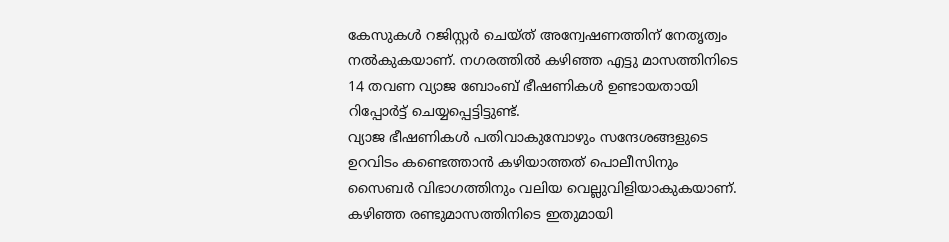കേസുകൾ റജിസ്റ്റർ ചെയ്ത് അന്വേഷണത്തിന് നേതൃത്വം നൽകുകയാണ്. നഗരത്തിൽ കഴിഞ്ഞ എട്ടു മാസത്തിനിടെ 14 തവണ വ്യാജ ബോംബ് ഭീഷണികൾ ഉണ്ടായതായി റിപ്പോർട്ട് ചെയ്യപ്പെട്ടിട്ടുണ്ട്.
വ്യാജ ഭീഷണികൾ പതിവാകുമ്പോഴും സന്ദേശങ്ങളുടെ ഉറവിടം കണ്ടെത്താൻ കഴിയാത്തത് പൊലീസിനും സൈബർ വിഭാഗത്തിനും വലിയ വെല്ലുവിളിയാകുകയാണ്. കഴിഞ്ഞ രണ്ടുമാസത്തിനിടെ ഇതുമായി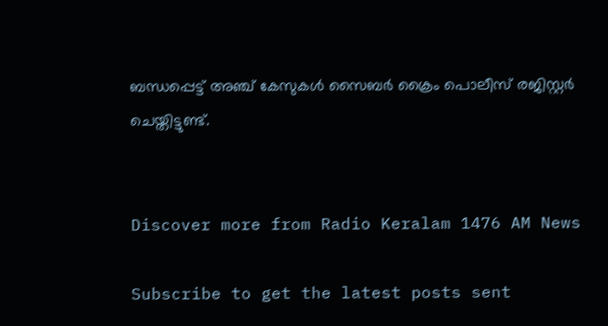ബന്ധപ്പെട്ട് അഞ്ച് കേസുകൾ സൈബർ ക്രൈം പൊലീസ് രജിസ്റ്റർ ചെയ്തിട്ടുണ്ട്.


Discover more from Radio Keralam 1476 AM News

Subscribe to get the latest posts sent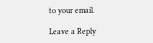to your email.

Leave a Reply